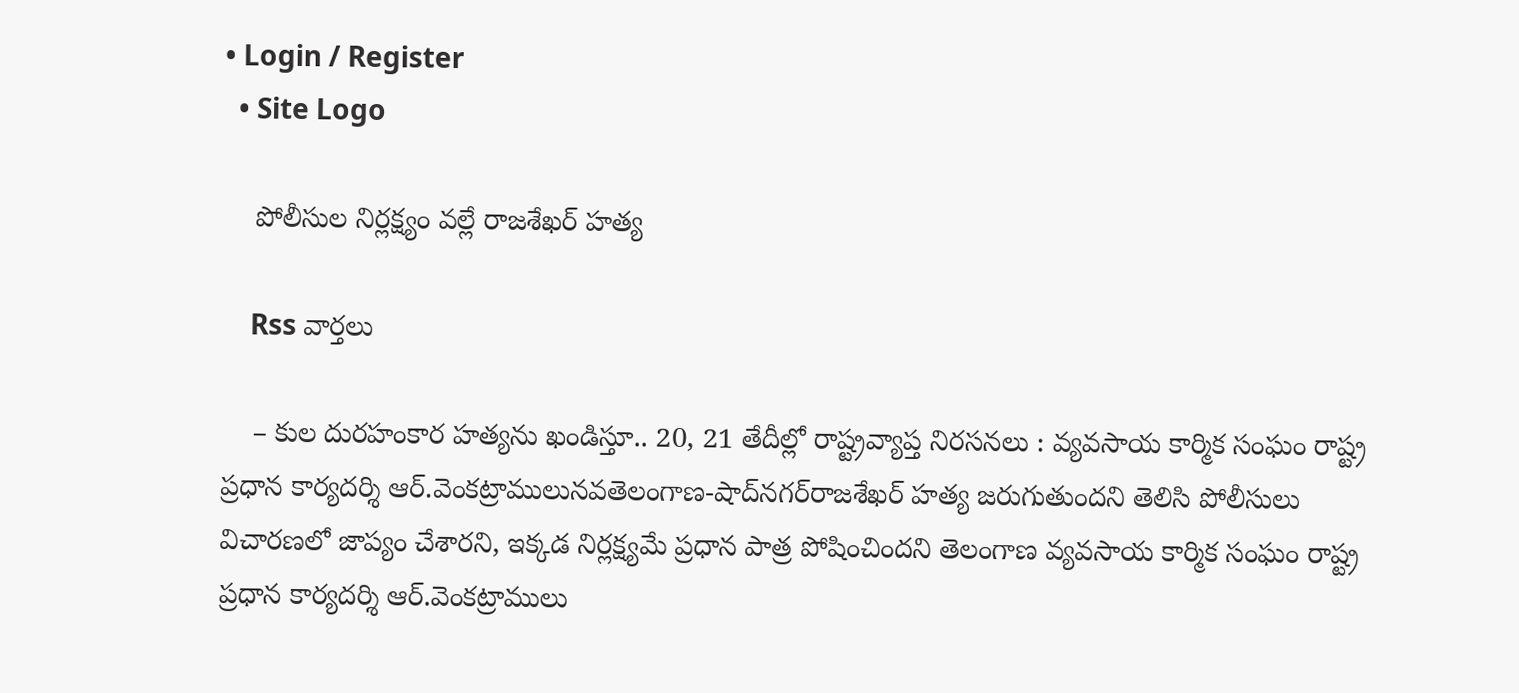• Login / Register
  • Site Logo

    పోలీసుల నిర్లక్ష్యం వల్లే రాజశేఖర్ హత్య

    Rss వార్తలు

    – కుల దురహంకార హత్యను ఖండిస్తూ.. 20, 21 తేదీల్లో రాష్ట్రవ్యాప్త నిరసనలు : వ్యవసాయ కార్మిక సంఘం రాష్ట్ర ప్రధాన కార్యదర్శి ఆర్‌.వెంకట్రాములునవతెలంగాణ-షాద్‌నగర్‌రాజశేఖర్‌ హత్య జరుగుతుందని తెలిసి పోలీసులు విచారణలో జాప్యం చేశారని, ఇక్కడ నిర్లక్ష్యమే ప్రధాన పాత్ర పోషించిందని తెలంగాణ వ్యవసాయ కార్మిక సంఘం రాష్ట్ర ప్రధాన కార్యదర్శి ఆర్‌.వెంకట్రాములు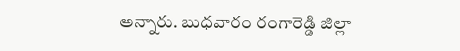అన్నారు. బుధవారం రంగారెడ్డి జిల్లా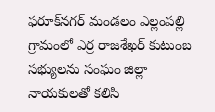ఫరూక్‌నగర్‌ మండలం ఎల్లంపల్లి గ్రామంలో ఎర్ర రాజశేఖర్‌ కుటుంబ సభ్యులను సంఘం జిల్లా నాయకులతో కలిసి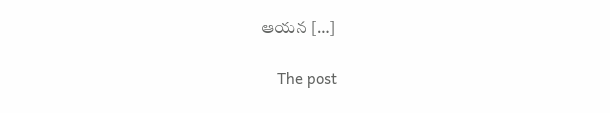ఆయన […]

    The post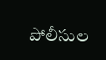పోలీసుల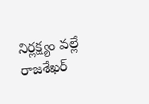నిర్లక్ష్యం వల్లే రాజశేఖర్‌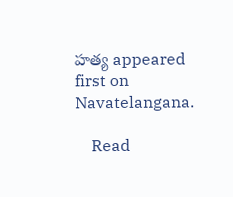హత్య appeared first on Navatelangana.

    Read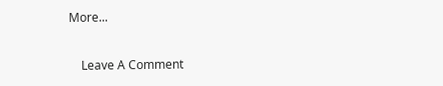More...

    Leave A Comment